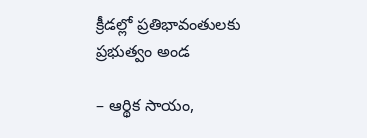క్రీడల్లో ప్రతిభావంతుల‌కు ప్రభుత్వం అండ

– ఆర్థిక సాయం,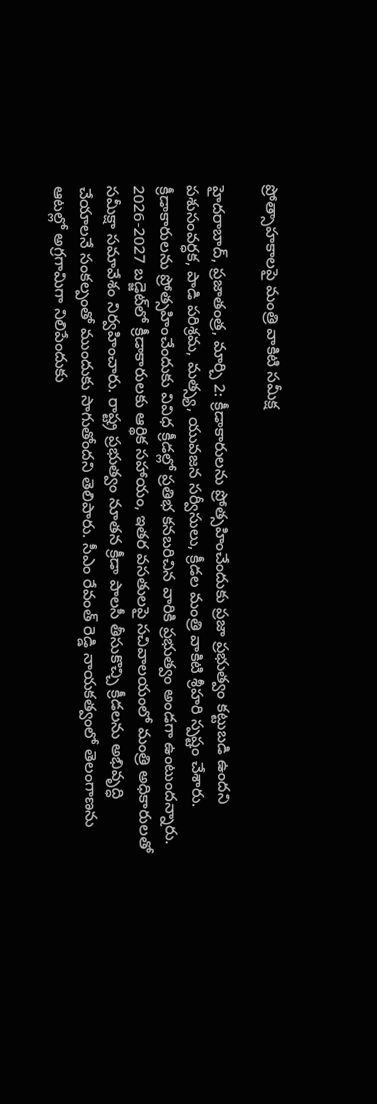ప్రోత్సాహకాలపై మంత్రి వాకిటి సమీక్ష

హైదరాబాద్, ప్రజాతంత్ర, మార్చి 2: క్రీడాకారులను ప్రోత్సహించేందుకు ప్రజా ప్రభుత్వం కట్టుబడి ఉందని పశుసంవర్ధక, పాడి పరిశ్రమ, మత్స్య, యువజన సర్వీసులు, క్రీడల మంత్రి వాకిటి శ్రీహరి స్పష్టం చేశారు. క్రీడాకారులను ప్రోత్సహించేందుకు వివిధ క్రీడల్లో ప్రతిభ కనబరిచిన వారికి ప్రభుత్వం అండగా ఉంటుందన్నారు. 2026-2027 బడ్జెట్‌లో క్రీడాకారులకు ఆర్థిక సహాయం, ఇతర వసతులపై సచివాలయంలో మంత్రి అధికారులతో సమీక్షా సమావేశం నిర్వహించారు. రాష్ట్ర ప్రభుత్వం నూతన క్రీడా పాలసీ తీసుకొచ్చి క్రీడలను అభివృద్ధి చేయాలనే సంకల్పంతో ముందుకు సాగుతోందని తెలిపారు. సీఎం రేవంత్ రెడ్డి నాయకత్వంలో తెలంగాణను ఆటల్లో అగ్రగామిగా నిలిపేందుకు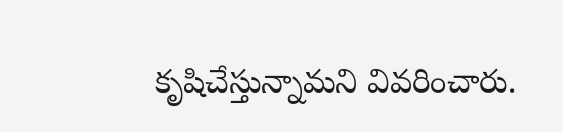కృషిచేస్తున్నామని వివరించారు.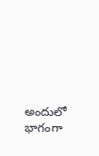అందులో భాగంగా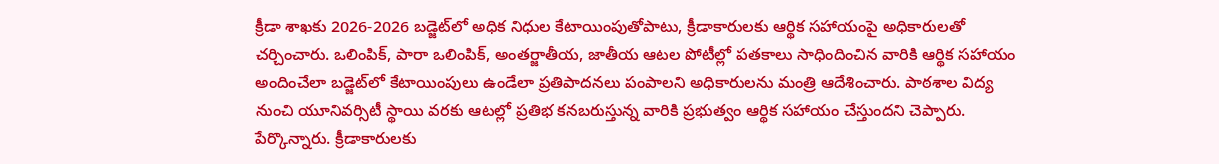క్రీడా శాఖకు 2026-2026 బడ్జెట్‌లో అధిక నిధుల కేటాయింపుతోపాటు, క్రీడాకారులకు ఆర్థిక సహాయంపై అధికారులతో చర్చించారు. ఒలింపిక్, పారా ఒలింపిక్, అంతర్జాతీయ, జాతీయ ఆటల పోటీల్లో పతకాలు సాధిందించిన వారికి ఆర్థిక సహాయం అందించేలా బడ్జెట్‌లో కేటాయింపులు ఉండేలా ప్రతిపాదనలు పంపాలని అధికారులను మంత్రి ఆదేశించారు. పాఠశాల విద్య నుంచి యూనివర్సిటీ స్థాయి వరకు ఆటల్లో ప్రతిభ కనబరుస్తున్న వారికి ప్రభుత్వం ఆర్థిక సహాయం చేస్తుందని చెప్పారు. పేర్కొన్నారు. క్రీడాకారులకు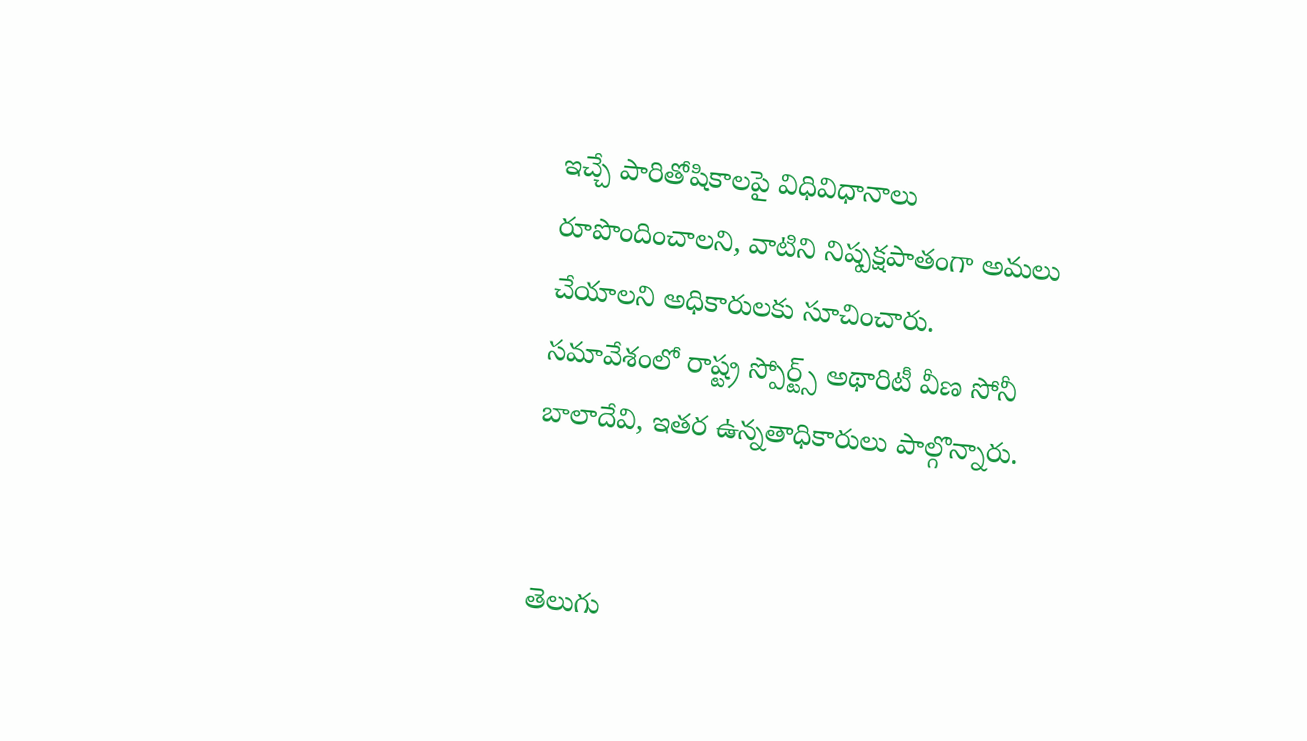ఇచ్చే పారితోషికాలపై విధివిధానాలు రూపొందించాలని, వాటిని నిష్పక్షపాతంగా అమలు చేయాలని అధికారులకు సూచించారు. సమావేశంలో రాష్ట్ర స్పోర్ట్స్ అథారిటీ వీణ సోనీ బాలాదేవి, ఇతర ఉన్నతాధికారులు పాల్గొన్నారు.


తెలుగు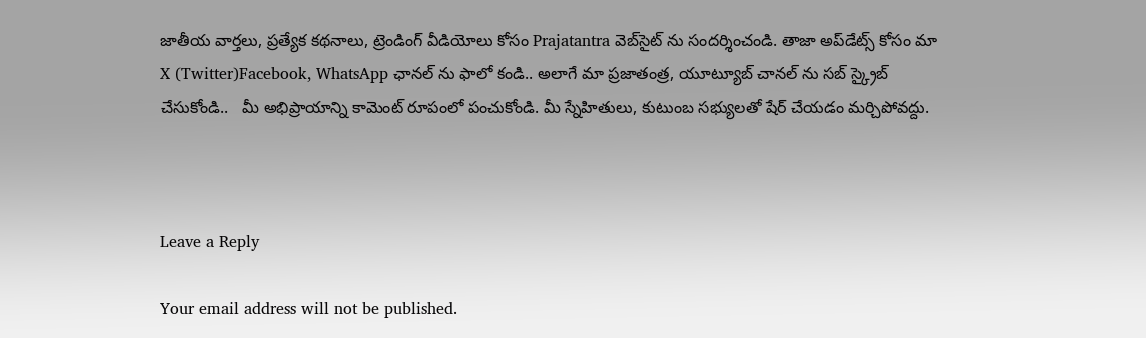జాతీయ వార్తలు, ప్రత్యేక కథనాలు, ట్రెండింగ్ వీడియోలు కోసం Prajatantra వెబ్‌సైట్ ను సందర్శించండి. తాజా అప్‌డేట్స్ కోసం మా X (Twitter)Facebook, WhatsApp ఛానల్ ను ఫాలో కండి.. అలాగే మా ప్రజాతంత్ర, యూట్యూబ్ చానల్ ను సబ్ స్క్రైబ్ చేసుకోండి..   మీ అభిప్రాయాన్ని కామెంట్ రూపంలో పంచుకోండి. మీ స్నేహితులు, కుటుంబ సభ్యులతో షేర్ చేయడం మర్చిపోవద్దు.



Leave a Reply

Your email address will not be published.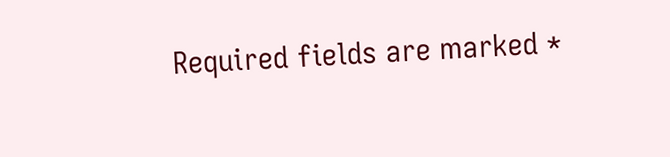Required fields are marked *